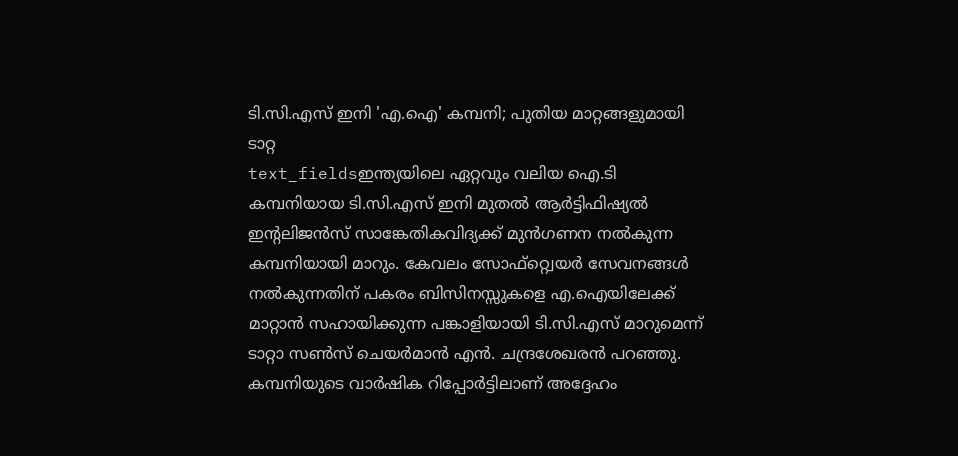ടി.സി.എസ് ഇനി 'എ.ഐ' കമ്പനി; പുതിയ മാറ്റങ്ങളുമായി ടാറ്റ
text_fieldsഇന്ത്യയിലെ ഏറ്റവും വലിയ ഐ.ടി കമ്പനിയായ ടി.സി.എസ് ഇനി മുതൽ ആർട്ടിഫിഷ്യൽ ഇന്റലിജൻസ് സാങ്കേതികവിദ്യക്ക് മുൻഗണന നൽകുന്ന കമ്പനിയായി മാറും. കേവലം സോഫ്റ്റ്വെയർ സേവനങ്ങൾ നൽകുന്നതിന് പകരം ബിസിനസ്സുകളെ എ.ഐയിലേക്ക് മാറ്റാൻ സഹായിക്കുന്ന പങ്കാളിയായി ടി.സി.എസ് മാറുമെന്ന് ടാറ്റാ സൺസ് ചെയർമാൻ എൻ. ചന്ദ്രശേഖരൻ പറഞ്ഞു. കമ്പനിയുടെ വാർഷിക റിപ്പോർട്ടിലാണ് അദ്ദേഹം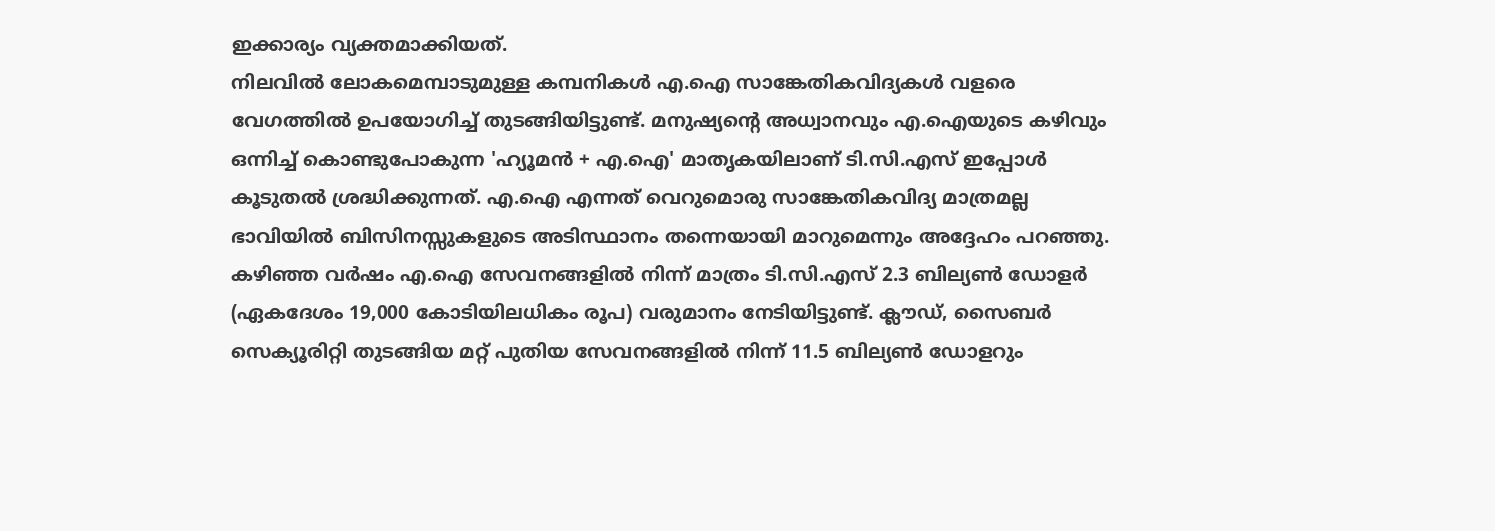ഇക്കാര്യം വ്യക്തമാക്കിയത്.
നിലവിൽ ലോകമെമ്പാടുമുള്ള കമ്പനികൾ എ.ഐ സാങ്കേതികവിദ്യകൾ വളരെ വേഗത്തിൽ ഉപയോഗിച്ച് തുടങ്ങിയിട്ടുണ്ട്. മനുഷ്യന്റെ അധ്വാനവും എ.ഐയുടെ കഴിവും ഒന്നിച്ച് കൊണ്ടുപോകുന്ന 'ഹ്യൂമൻ + എ.ഐ' മാതൃകയിലാണ് ടി.സി.എസ് ഇപ്പോൾ കൂടുതൽ ശ്രദ്ധിക്കുന്നത്. എ.ഐ എന്നത് വെറുമൊരു സാങ്കേതികവിദ്യ മാത്രമല്ല ഭാവിയിൽ ബിസിനസ്സുകളുടെ അടിസ്ഥാനം തന്നെയായി മാറുമെന്നും അദ്ദേഹം പറഞ്ഞു.
കഴിഞ്ഞ വർഷം എ.ഐ സേവനങ്ങളിൽ നിന്ന് മാത്രം ടി.സി.എസ് 2.3 ബില്യൺ ഡോളർ (ഏകദേശം 19,000 കോടിയിലധികം രൂപ) വരുമാനം നേടിയിട്ടുണ്ട്. ക്ലൗഡ്, സൈബർ സെക്യൂരിറ്റി തുടങ്ങിയ മറ്റ് പുതിയ സേവനങ്ങളിൽ നിന്ന് 11.5 ബില്യൺ ഡോളറും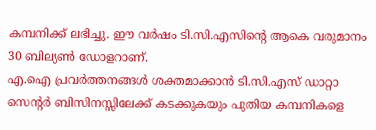കമ്പനിക്ക് ലഭിച്ചു. ഈ വർഷം ടി.സി.എസിന്റെ ആകെ വരുമാനം 30 ബില്യൺ ഡോളറാണ്.
എ.ഐ പ്രവർത്തനങ്ങൾ ശക്തമാക്കാൻ ടി.സി.എസ് ഡാറ്റാ സെന്റർ ബിസിനസ്സിലേക്ക് കടക്കുകയും പുതിയ കമ്പനികളെ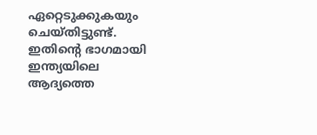ഏറ്റെടുക്കുകയും ചെയ്തിട്ടുണ്ട്. ഇതിന്റെ ഭാഗമായി ഇന്ത്യയിലെ ആദ്യത്തെ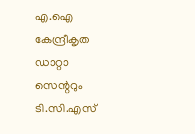എ.ഐ കേന്ദ്രീകൃത ഡാറ്റാ സെന്ററും ടി.സി.എസ്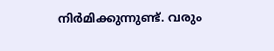നിർമിക്കുന്നുണ്ട്. വരും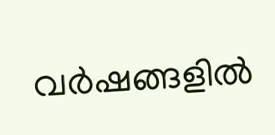വർഷങ്ങളിൽ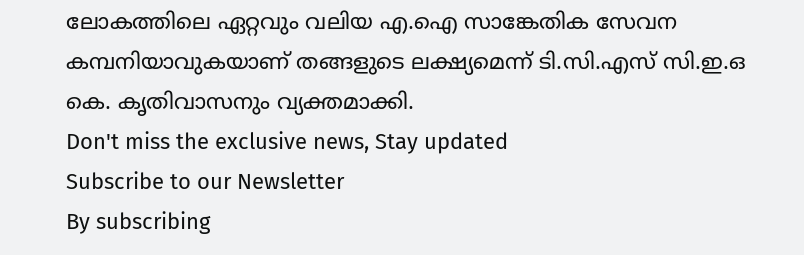ലോകത്തിലെ ഏറ്റവും വലിയ എ.ഐ സാങ്കേതിക സേവന കമ്പനിയാവുകയാണ് തങ്ങളുടെ ലക്ഷ്യമെന്ന് ടി.സി.എസ് സി.ഇ.ഒ കെ. കൃതിവാസനും വ്യക്തമാക്കി.
Don't miss the exclusive news, Stay updated
Subscribe to our Newsletter
By subscribing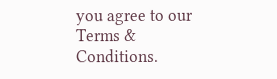you agree to our Terms & Conditions.